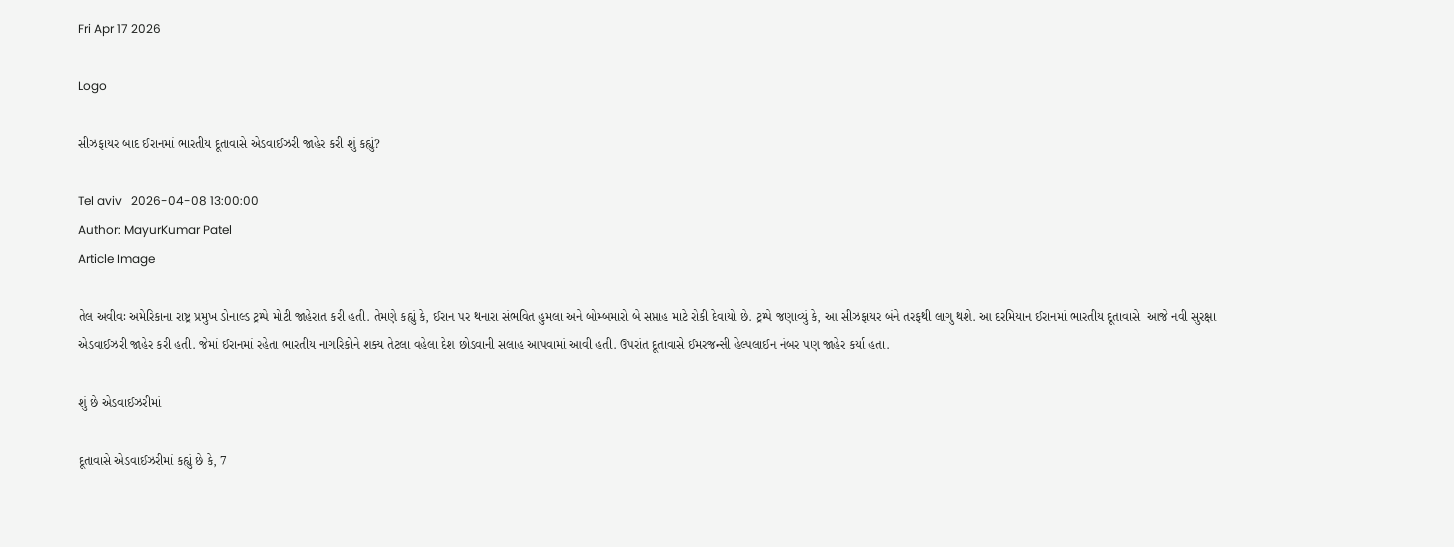Fri Apr 17 2026

Logo

સીઝફાયર બાદ ઈરાનમાં ભારતીય દૂતાવાસે એડવાઈઝરી જાહેર કરી શું કહ્યું?

Tel aviv   2026-04-08 13:00:00
Author: MayurKumar Patel
Article Image

તેલ અવીવઃ અમેરિકાના રાષ્ટ્ર પ્રમુખ ડોનાલ્ડ ટ્રમ્પે મોટી જાહેરાત કરી હતી. તેમણે કહ્યું કે, ઈરાન પર થનારા સંભવિત હુમલા અને બોમ્બમારો બે સપ્તાહ માટે રોકી દેવાયો છે. ટ્રમ્પે જણાવ્યું કે, આ સીઝફાયર બંને તરફથી લાગુ થશે. આ દરમિયાન ઈરાનમાં ભારતીય દૂતાવાસે  આજે નવી સુરક્ષા એડવાઈઝરી જાહેર કરી હતી. જેમાં ઈરાનમાં રહેતા ભારતીય નાગરિકોને શક્ય તેટલા વહેલા દેશ છોડવાની સલાહ આપવામાં આવી હતી. ઉપરાંત દૂતાવાસે ઈમરજન્સી હેલ્પલાઈન નંબર પણ જાહેર કર્યા હતા.

શું છે એડવાઈઝરીમાં

દૂતાવાસે એડવાઈઝરીમાં કહ્યું છે કે, 7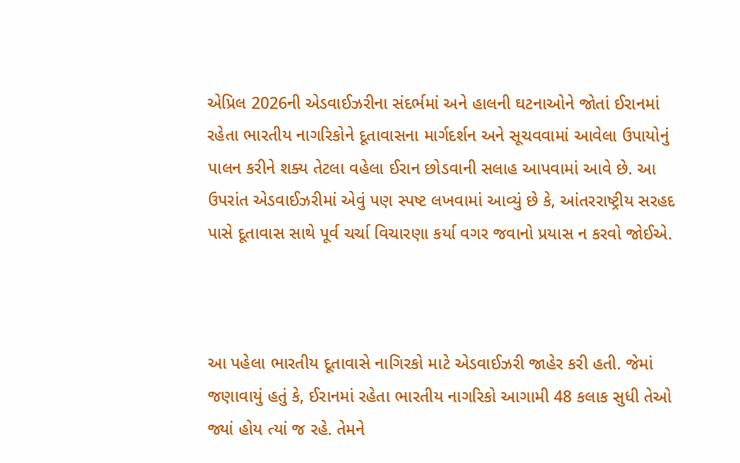એપ્રિલ 2026ની એડવાઈઝરીના સંદર્ભમાં અને હાલની ઘટનાઓને જોતાં ઈરાનમાં રહેતા ભારતીય નાગરિકોને દૂતાવાસના માર્ગદર્શન અને સૂચવવામાં આવેલા ઉપાયોનું પાલન કરીને શક્ય તેટલા વહેલા ઈરાન છોડવાની સલાહ આપવામાં આવે છે. આ ઉપરાંત એડવાઈઝરીમાં એવું પણ સ્પષ્ટ લખવામાં આવ્યું છે કે, આંતરરાષ્ટ્રીય સરહદ પાસે દૂતાવાસ સાથે પૂર્વ ચર્ચા વિચારણા કર્યા વગર જવાનો પ્રયાસ ન કરવો જોઈએ.



આ પહેલા ભારતીય દૂતાવાસે નાગિરકો માટે એડવાઈઝરી જાહેર કરી હતી. જેમાં જણાવાયું હતું કે, ઈરાનમાં રહેતા ભારતીય નાગરિકો આગામી 48 કલાક સુધી તેઓ જ્યાં હોય ત્યાં જ રહે. તેમને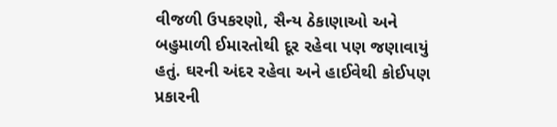વીજળી ઉપકરણો, સૈન્ય ઠેકાણાઓ અને બહુમાળી ઈમારતોથી દૂર રહેવા પણ જણાવાયું હતું. ઘરની અંદર રહેવા અને હાઈવેથી કોઈપણ પ્રકારની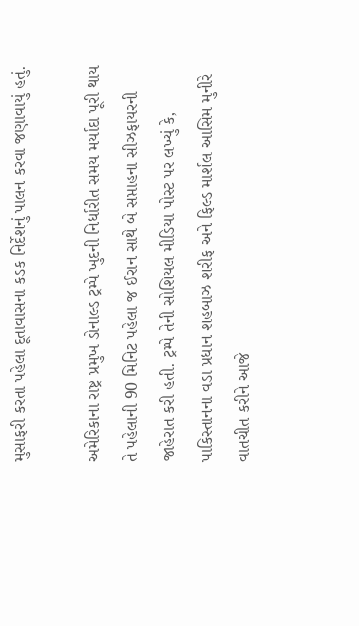મુસાફરી કરતા પહેલા દૂતાવાસના કડક નિર્દેશનું પાલન કરવા જણાવાયું હતું.

અમેરિકાના રાષ્ટ્ર પ્રમુખ ડોનાલ્ડ ટ્રમ્પે ખુદની નિર્ધારીત સમય મર્યાદા પૂરી થાય તે પહેલાની 90 મિનિટ પહેલા જ ઈરાન સાથે બે સપ્તાહના સીઝફાયરની જાહેરાત કરી હતી. ટ્રમ્પે તેની સોશિયલ મીડિયા પોસ્ટ પર લખ્યું કે, પાકિસ્તાનના વડા પ્રધાન શહબાઝ શરીફ અને ફિલ્ડ માર્શલ આસિમ મુનીરે વાતચીત કરીને આજે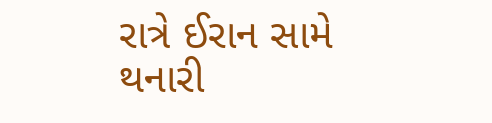રાત્રે ઈરાન સામે થનારી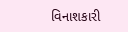વિનાશકારી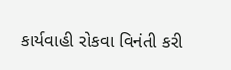કાર્યવાહી રોકવા વિનંતી કરી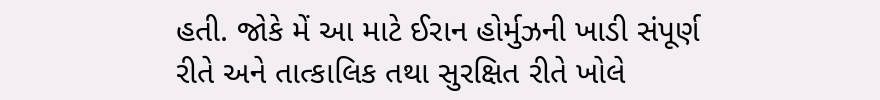હતી. જોકે મેં આ માટે ઈરાન હોર્મુઝની ખાડી સંપૂર્ણ રીતે અને તાત્કાલિક તથા સુરક્ષિત રીતે ખોલે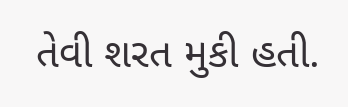તેવી શરત મુકી હતી.